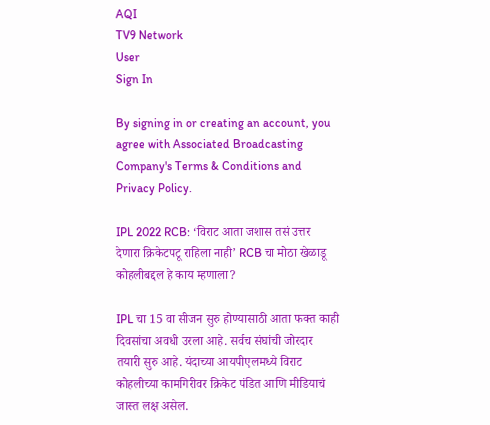AQI
TV9 Network
User
Sign In

By signing in or creating an account, you agree with Associated Broadcasting Company's Terms & Conditions and Privacy Policy.

IPL 2022 RCB: ‘विराट आता जशास तसं उत्तर देणारा क्रिकेटपटू राहिला नाही’ RCB चा मोठा खेळाडू कोहलीबद्दल हे काय म्हणाला?

IPL चा 15 वा सीजन सुरु होण्यासाठी आता फक्त काही दिवसांचा अवधी उरला आहे. सर्वच संघांची जोरदार तयारी सुरु आहे. यंदाच्या आयपीएलमध्ये विराट कोहलीच्या कामगिरीवर क्रिकेट पंडित आणि मीडियाचं जास्त लक्ष असेल.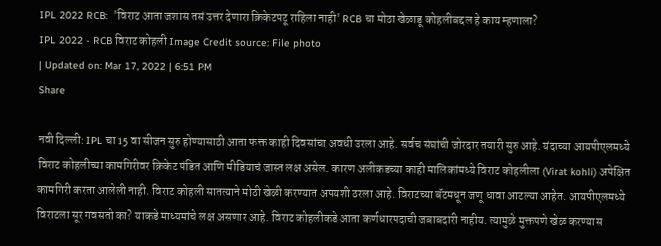IPL 2022 RCB:  'विराट आता जशास तसं उत्तर देणारा क्रिकेटपटू राहिला नाही' RCB चा मोठा खेळाडू कोहलीबद्दल हे काय म्हणाला?
IPL 2022 - RCB विराट कोहली Image Credit source: File photo
| Updated on: Mar 17, 2022 | 6:51 PM
Share

नवी दिल्ली: IPL चा 15 वा सीजन सुरु होण्यासाठी आता फक्त काही दिवसांचा अवधी उरला आहे. सर्वच संघांची जोरदार तयारी सुरु आहे. यंदाच्या आयपीएलमध्ये विराट कोहलीच्या कामगिरीवर क्रिकेट पंडित आणि मीडियाचं जास्त लक्ष असेल. कारण अलीकडच्या काही मालिकांमध्ये विराट कोहलीला (Virat kohli) अपेक्षित कामगिरी करता आलेली नाही. विराट कोहली सातत्याने मोठी खेळी करण्यात अपयशी ठरला आहे. विराटच्या बॅटमधून जणू धावा आटल्या आहेत. आयपीएलमध्ये विराटला सूर गवसतो का? याकडे माध्यमांचे लक्ष असणार आहे. विराट कोहलीकडे आता कर्णधारपदाची जबाबदारी नाहीय. त्यामुळे मुक्तपणे खेळ करण्यास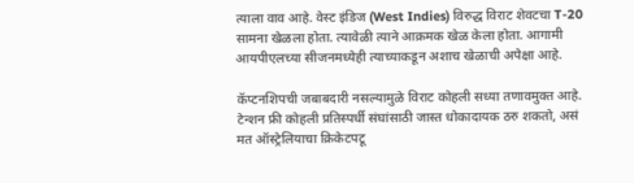त्याला वाव आहे. वेस्ट इंडिज (West Indies) विरुद्ध विराट शेवटचा T-20 सामना खेळला होता. त्यावेळी त्याने आक्रमक खेळ केला होता. आगामी आयपीएलच्या सीजनमध्येही त्याच्याकडून अशाच खेळाची अपेक्षा आहे.

कॅप्टनशिपची जबाबदारी नसल्यामुळे विराट कोहली सध्या तणावमुक्त आहे. टेन्शन फ्री कोहली प्रतिस्पर्धी संघांसाठी जास्त धोकादायक ठरु शकतो, असं मत ऑस्ट्रेलियाचा क्रिकेटपटू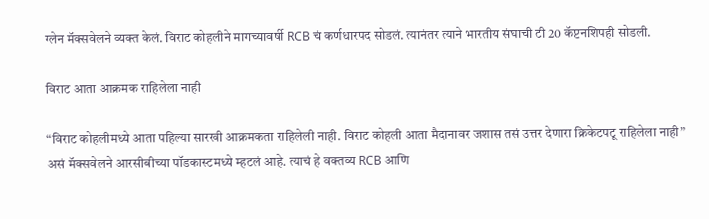ग्लेन मॅक्सवेलने व्यक्त केलं. विराट कोहलीने मागच्यावर्षी RCB चं कर्णधारपद सोडलं. त्यानंतर त्याने भारतीय संघाची टी 20 कॅप्टनशिपही सोडली.

विराट आता आक्रमक राहिलेला नाही

“विराट कोहलीमध्ये आता पहिल्या सारखी आक्रमकता राहिलेली नाही. विराट कोहली आता मैदानावर जशास तसं उत्तर देणारा क्रिकेटपटू राहिलेला नाही” असं मॅक्सवेलने आरसीबीच्या पॉडकास्टमध्ये म्हटलं आहे. त्याचं हे वक्तव्य RCB आणि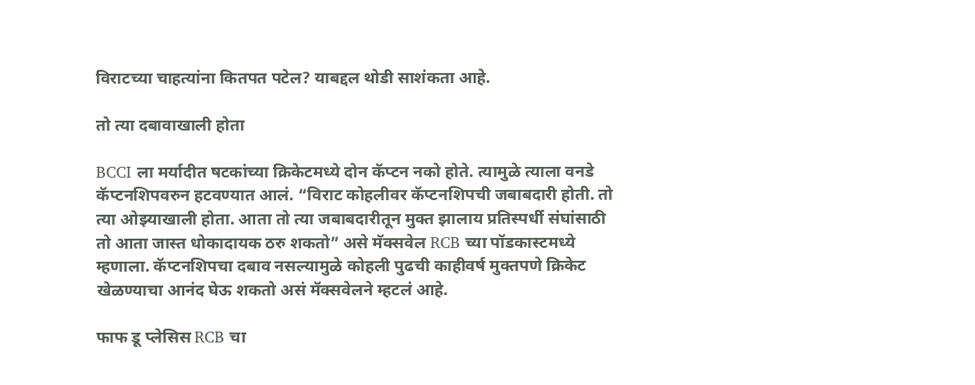विराटच्या चाहत्यांना कितपत पटेल? याबद्दल थोडी साशंकता आहे.

तो त्या दबावाखाली होता

BCCI ला मर्यादीत षटकांच्या क्रिकेटमध्ये दोन कॅप्टन नको होते. त्यामुळे त्याला वनडे कॅप्टनशिपवरुन हटवण्यात आलं. “विराट कोहलीवर कॅप्टनशिपची जबाबदारी होती. तो त्या ओझ्याखाली होता. आता तो त्या जबाबदारीतून मुक्त झालाय प्रतिस्पर्धी संघांसाठी तो आता जास्त धोकादायक ठरु शकतो” असे मॅक्सवेल RCB च्या पॉडकास्टमध्ये म्हणाला. कॅप्टनशिपचा दबाव नसल्यामुळे कोहली पुढची काहीवर्ष मुक्तपणे क्रिकेट खेळण्याचा आनंद घेऊ शकतो असं मॅक्सवेलने म्हटलं आहे.

फाफ डू प्लेसिस RCB चा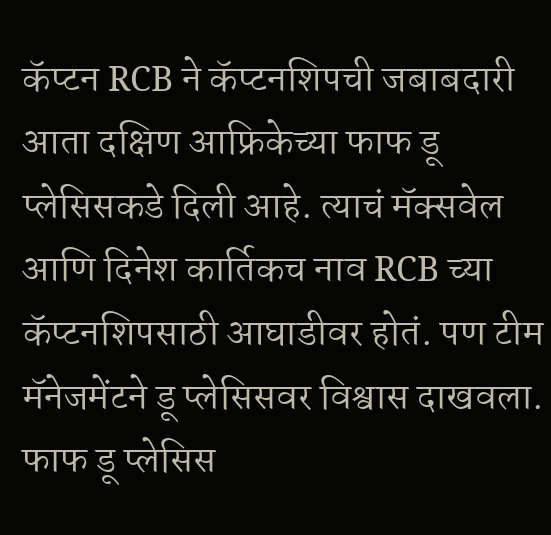कॅप्टन RCB ने कॅप्टनशिपची जबाबदारी आता दक्षिण आफ्रिकेच्या फाफ डू प्लेसिसकडे दिली आहे. त्याचं मॅक्सवेल आणि दिनेश कार्तिकच नाव RCB च्या कॅप्टनशिपसाठी आघाडीवर होतं. पण टीम मॅनेजमेंटने डू प्लेसिसवर विश्वास दाखवला. फाफ डू प्लेसिस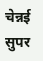चेन्नई सुपर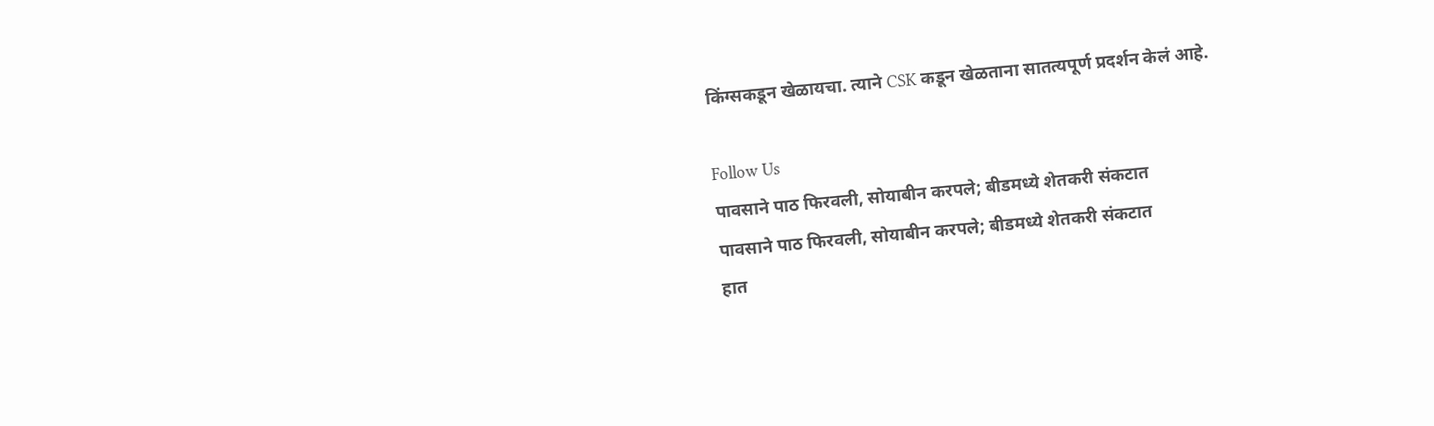किंग्सकडून खेळायचा. त्याने CSK कडून खेळताना सातत्यपूर्ण प्रदर्शन केलं आहे.

Follow Us
पावसाने पाठ फिरवली, सोयाबीन करपले; बीडमध्ये शेतकरी संकटात
पावसाने पाठ फिरवली, सोयाबीन करपले; बीडमध्ये शेतकरी संकटात
हात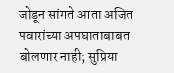जोडून सांगते आता अजित पवारांच्या अपघाताबाबत बोलणार नाही; सुप्रिया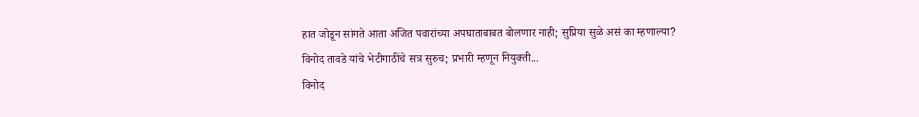हात जोडून सांगते आता अजित पवारांच्या अपघाताबाबत बोलणार नाही; सुप्रिया सुळे असं का म्हणाल्या?
विनोद तावडे यांचे भेटीगाठींचे सत्र सुरुच; प्रभारी म्हणून नियुक्ती...
विनोद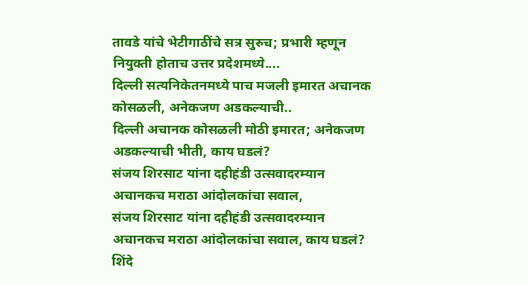तावडे यांचे भेटीगाठींचे सत्र सुरुच; प्रभारी म्हणून नियुक्ती होताच उत्तर प्रदेशमध्ये....
दिल्ली सत्यनिकेतनमध्ये पाच मजली इमारत अचानक कोसळली, अनेकजण अडकल्याची..
दिल्ली अचानक कोसळली मोठी इमारत; अनेकजण अडकल्याची भीती, काय घडलं?
संजय शिरसाट यांना दहीहंडी उत्सवादरम्यान अचानकच मराठा आंदोलकांचा सवाल,
संजय शिरसाट यांना दहीहंडी उत्सवादरम्यान अचानकच मराठा आंदोलकांचा सवाल, काय घडलं?
शिंदे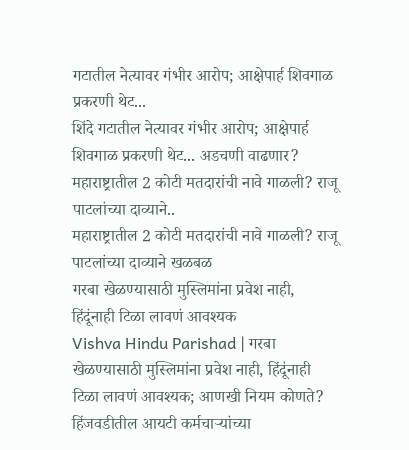गटातील नेत्यावर गंभीर आरोप; आक्षेपार्ह शिवगाळ प्रकरणी थेट...
शिंदे गटातील नेत्यावर गंभीर आरोप; आक्षेपार्ह शिवगाळ प्रकरणी थेट... अडचणी वाढणार?
महाराष्ट्रातील 2 कोटी मतदारांची नावे गाळली? राजू पाटलांच्या दाव्याने..
महाराष्ट्रातील 2 कोटी मतदारांची नावे गाळली? राजू पाटलांच्या दाव्याने खळबळ
गरबा खेळण्यासाठी मुस्लिमांना प्रवेश नाही, हिंदूंनाही टिळा लावणं आवश्यक
Vishva Hindu Parishad | गरबा खेळण्यासाठी मुस्लिमांना प्रवेश नाही, हिंदूंनाही टिळा लावणं आवश्यक; आणखी नियम कोणते?
हिंजवडीतील आयटी कर्मचाऱ्यांच्या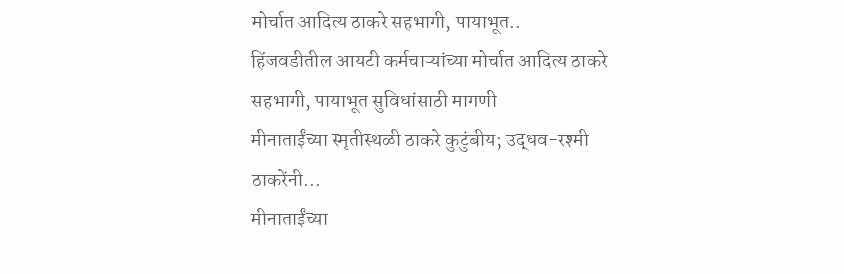मोर्चात आदित्य ठाकरे सहभागी, पायाभूत..
हिंजवडीतील आयटी कर्मचाऱ्यांच्या मोर्चात आदित्य ठाकरे सहभागी, पायाभूत सुविधांसाठी मागणी
मीनाताईंच्या स्मृतीस्थळी ठाकरे कुटुंबीय; उद्धव-रश्मी ठाकरेंनी...
मीनाताईंच्या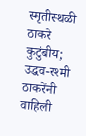स्मृतीस्थळी ठाकरे कुटुंबीय; उद्धव-रश्मी ठाकरेंनी वाहिली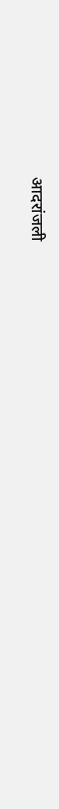आदरांजली